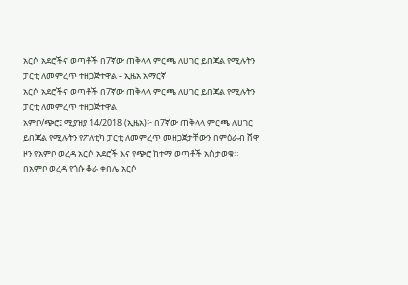አርሶ አደሮችና ወጣቶች በ7ኛው ጠቅላላ ምርጫ ለሀገር ይበጃል የሚሉትን ፓርቲ ለመምረጥ ተዘጋጅተዋል - ኢዜአ አማርኛ
አርሶ አደሮችና ወጣቶች በ7ኛው ጠቅላላ ምርጫ ለሀገር ይበጃል የሚሉትን ፓርቲ ለመምረጥ ተዘጋጅተዋል
አምቦ/ጭሮ፤ ሚያዝያ 14/2018 (ኢዜአ)፦ በ7ኛው ጠቅላላ ምርጫ ለሀገር ይበጃል የሚሉትን የፖለቲካ ፓርቲ ለመምረጥ መዘጋጀታቸውን በምዕራብ ሸዋ ዞን የአምቦ ወረዳ አርሶ አደሮች እና የጭሮ ከተማ ወጣቶች አስታወቁ።
በአምቦ ወረዳ የጎሱ ቆራ ቀበሌ አርሶ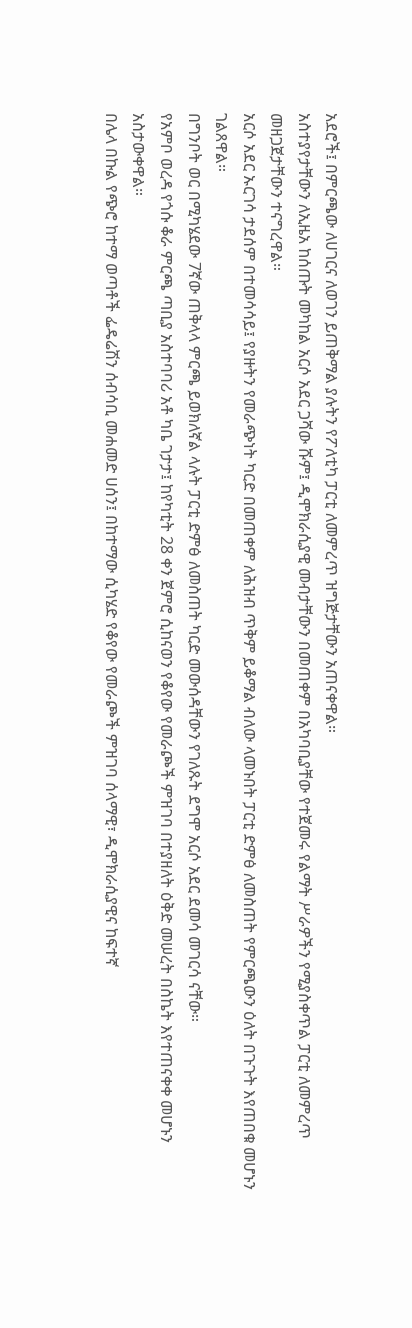አደሮች፤ በምርጫው ለሀገርና ለወገን ይጠቅማል ያሉትን የፖለቲካ ፓርቲ ለመምረጥ ዝግጅታቸውን አጠናቀዋል።
አስተያየታቸውን ለኢዜአ ከሰጡት መካከል አርሶ አደር ጋሻው ሹም፤ ዲሞክራሲያዊ መብታቸውን በመጠቀም በአካባቢያቸው የተጀመሩ የልማት ሥራዎችን የሚያስቀጥል ፓርቲ ለመምረጥ መዘጋጀታቸውን ተናግረዋል።
አርሶ አደር ኡርገሳ ታደሰም በተመሳሳይ፤ የያዙትን የመራጭነት ካርድ በመጠቀም ለሕዝብ ጥቅም ይቆማል ብለው ላመኑበት ፓርቲ ድምፅ ለመስጠት የምርጫውን ዕለት በጉጉት እየጠበቁ መሆኑን ገልጸዋል።
በግንቦት ወር በሚካሄደው 7ኛው ጠቅላላ ምርጫ ይወክለኛል ላሉት ፓርቲ ድምፅ ለመስጠት ካርድ መውሰዳቸውን የገለጹት ደግሞ አርሶ አደር ደመሳ መገርሳ ናቸው።
የአምቦ ወረዳ የጎሱ ቆራ ምርጫ ጣቢያ አስተባባሪ አቶ ካቤ ገታታ፤ ከየካቲት 28 ቀን ጀምሮ ሲከናወን የቆየው የመራጮች ምዝገባ በተያዘለት ዕቅድ መሠረት በስኬት እየተጠናቀቀ መሆኑን አስታውቀዋል።
በሌላ በኩል የጭሮ ከተማ ወጣቶች ፌዴሬሽን ሰብሳቢ መሐመድ ሀሰን፤ በከተማው ሲካሄድ የቆየው የመራጮች ምዝገባ ሰላማዊ፣ ዲሞክራሲያዊና ከፍተኛ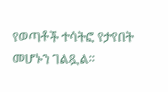የወጣቶች ተሳትፎ የታየበት መሆኑን ገልጿል።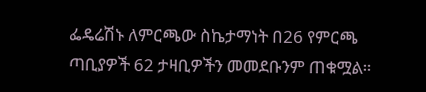ፌዴሬሽኑ ለምርጫው ስኬታማነት በ26 የምርጫ ጣቢያዎች 62 ታዛቢዎችን መመደቡንም ጠቁሟል።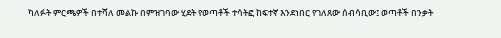ካለፉት ምርጫዎች በተሻለ መልኩ በምዝገባው ሂደት የወጣቶች ተሳትፎ ከፍተኛ እንደነበር የገለጸው ሰብሳቢው፤ ወጣቶች በንቃት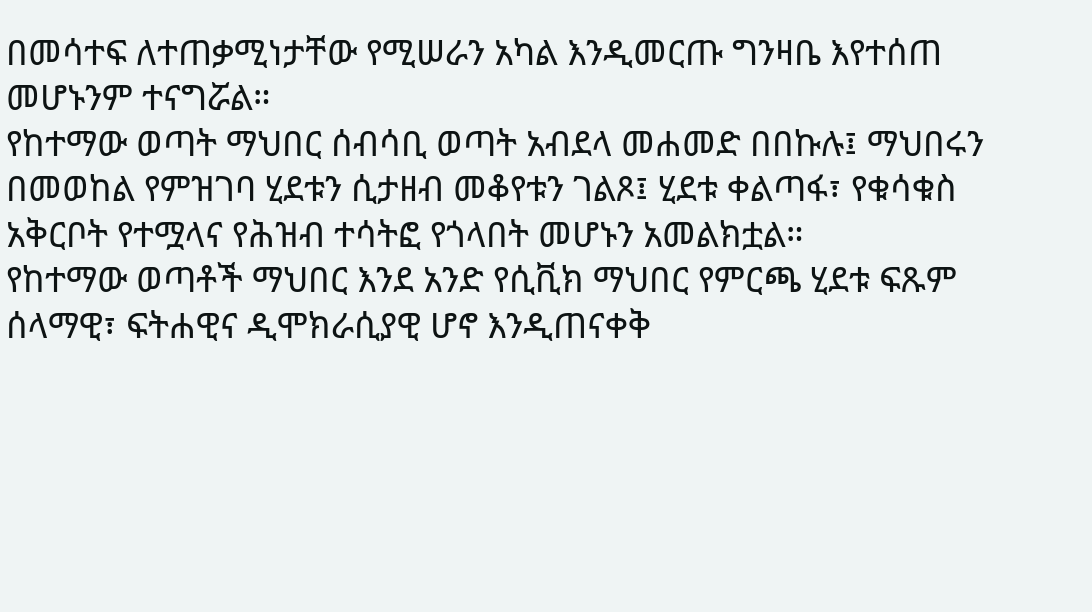በመሳተፍ ለተጠቃሚነታቸው የሚሠራን አካል እንዲመርጡ ግንዛቤ እየተሰጠ መሆኑንም ተናግሯል።
የከተማው ወጣት ማህበር ሰብሳቢ ወጣት አብደላ መሐመድ በበኩሉ፤ ማህበሩን በመወከል የምዝገባ ሂደቱን ሲታዘብ መቆየቱን ገልጾ፤ ሂደቱ ቀልጣፋ፣ የቁሳቁስ አቅርቦት የተሟላና የሕዝብ ተሳትፎ የጎላበት መሆኑን አመልክቷል።
የከተማው ወጣቶች ማህበር እንደ አንድ የሲቪክ ማህበር የምርጫ ሂደቱ ፍጹም ሰላማዊ፣ ፍትሐዊና ዲሞክራሲያዊ ሆኖ እንዲጠናቀቅ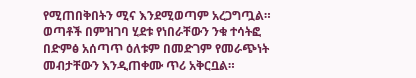የሚጠበቅበትን ሚና እንደሚወጣም አረጋግጧል።
ወጣቶች በምዝገባ ሂደቱ የነበራቸውን ንቁ ተሳትፎ በድምፅ አሰጣጥ ዕለቱም በመድገም የመራጭነት መብታቸውን እንዲጠቀሙ ጥሪ አቅርቧል።